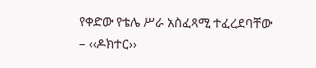የቀድው የቴሌ ሥራ አስፈጻሚ ተፈረደባቸው
– ‹‹ዶክተር››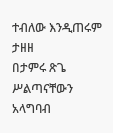ተብለው እንዲጠሩም ታዘዘ
በታምሩ ጽጌ
ሥልጣናቸውን አላግባብ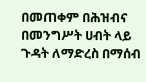በመጠቀም በሕዝብና በመንግሥት ሀብት ላይ ጉዳት ለማድረስ በማሰብ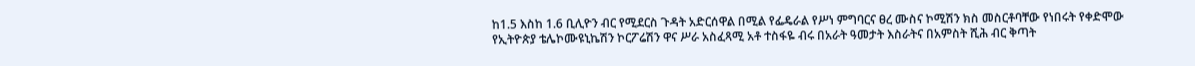ከ1.5 እስከ 1.6 ቢሊዮን ብር የሚደርስ ጉዳት አድርሰዋል በሚል የፌዴራል የሥነ ምግባርና ፀረ ሙስና ኮሚሽን ክስ መስርቶባቸው የነበሩት የቀድሞው የኢትዮጵያ ቴሌኮሙዩኒኬሽን ኮርፖሬሽን ዋና ሥራ አስፈጻሚ አቶ ተስፋዬ ብሩ በአራት ዓመታት እስራትና በአምስት ሺሕ ብር ቅጣት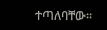ተጣለባቸው፡፡